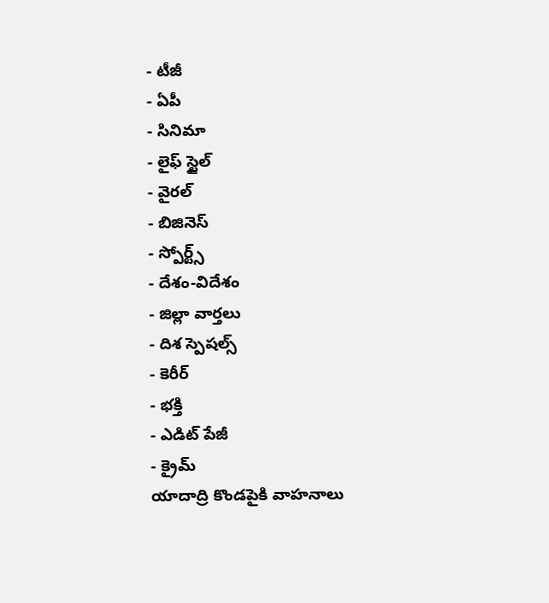- టీజీ
- ఏపీ
- సినిమా
- లైఫ్ స్టైల్
- వైరల్
- బిజినెస్
- స్పోర్ట్స్
- దేశం-విదేశం
- జిల్లా వార్తలు
- దిశ స్పెషల్స్
- కెరీర్
- భక్తి
- ఎడిట్ పేజీ
- క్రైమ్
యాదాద్రి కొండపైకి వాహనాలు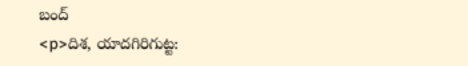బంద్
<p>దిశ, యాదగిరిగుట్ట: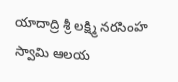యాదాద్రి శ్రీ లక్ష్మి నరసింహ స్వామి ఆలయ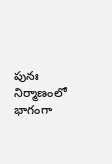పునః నిర్మాణంలో భాగంగా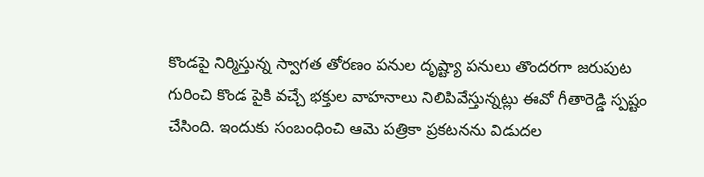కొండపై నిర్మిస్తున్న స్వాగత తోరణం పనుల దృష్ట్యా పనులు తొందరగా జరుపుట గురించి కొండ పైకి వచ్చే భక్తుల వాహనాలు నిలిపివేస్తున్నట్లు ఈవో గీతారెడ్డి స్పష్టం చేసింది. ఇందుకు సంబంధించి ఆమె పత్రికా ప్రకటనను విడుదల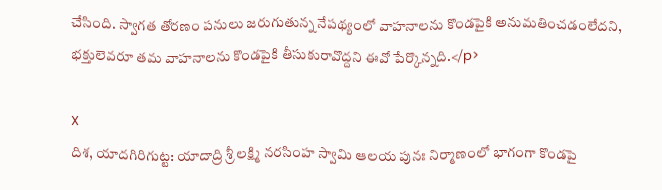చేసింది. స్వాగత తోరణం పనులు జరుగుతున్న నేపథ్యంలో వాహనాలను కొండపైకి అనుమతించడంలేదని, భక్తులెవరూ తమ వాహనాలను కొండపైకి తీసుకురావొద్దని ఈవో పేర్కొన్నది.</p>

X
దిశ, యాదగిరిగుట్ట: యాదాద్రి శ్రీ లక్ష్మి నరసింహ స్వామి ఆలయ పునః నిర్మాణంలో భాగంగా కొండపై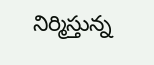నిర్మిస్తున్న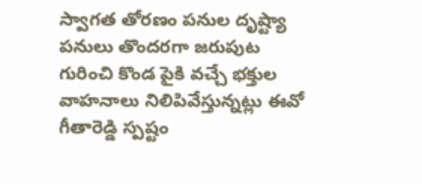స్వాగత తోరణం పనుల దృష్ట్యా పనులు తొందరగా జరుపుట గురించి కొండ పైకి వచ్చే భక్తుల వాహనాలు నిలిపివేస్తున్నట్లు ఈవో గీతారెడ్డి స్పష్టం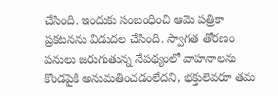చేసింది. ఇందుకు సంబంధించి ఆమె పత్రికా ప్రకటనను విడుదల చేసింది. స్వాగత తోరణం పనులు జరుగుతున్న నేపథ్యంలో వాహనాలను కొండపైకి అనుమతించడంలేదని, భక్తులెవరూ తమ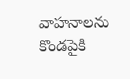వాహనాలను కొండపైకి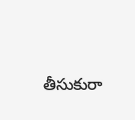తీసుకురా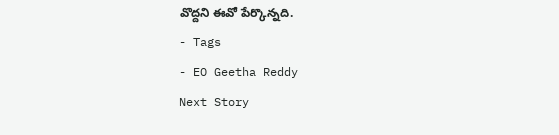వొద్దని ఈవో పేర్కొన్నది.
- Tags
- EO Geetha Reddy
Next Story